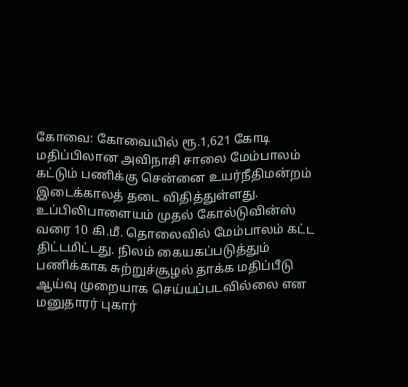கோவை: கோவையில் ரூ.1,621 கோடி மதிப்பிலான அவிநாசி சாலை மேம்பாலம் கட்டும் பணிக்கு சென்னை உயர்நீதிமன்றம் இடைக்காலத் தடை விதித்துள்ளது. உப்பிலிபாளையம் முதல் கோல்டுவின்ஸ் வரை 10 கி.மீ. தொலைவில் மேம்பாலம் கட்ட திட்டமிட்டது. நிலம் கையகப்படுத்தும் பணிக்காக சுற்றுச்சூழல் தாக்க மதிப்பீடு ஆய்வு முறையாக செய்யப்படவில்லை என மனுதாரர் புகார்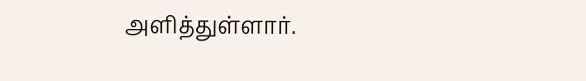அளித்துள்ளார்.